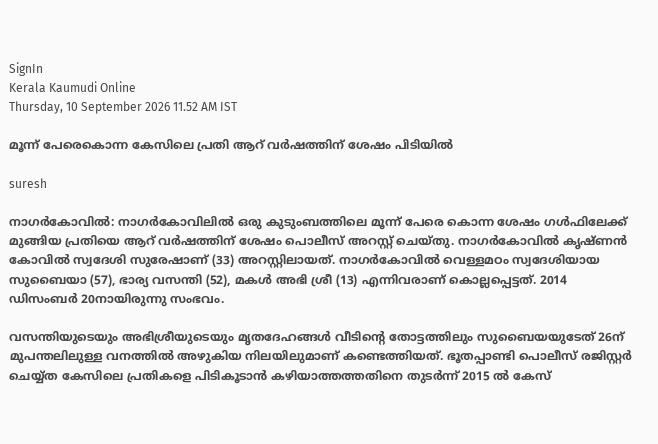SignIn
Kerala Kaumudi Online
Thursday, 10 September 2026 11.52 AM IST

മൂന്ന് പേരെകൊന്ന കേസിലെ പ്രതി ആറ് വർഷത്തിന് ശേഷം പിടിയിൽ

suresh

നാഗർകോവിൽ: നാഗർകോവിലിൽ ഒരു കുടുംബത്തിലെ മൂന്ന് പേരെ കൊന്ന ശേഷം ഗൾഫിലേക്ക് മുങ്ങിയ പ്രതിയെ ആറ് വർഷത്തിന് ശേഷം പൊലീസ് അറസ്റ്റ് ചെയ്തു. നാഗർകോവിൽ കൃഷ്ണൻ കോവിൽ സ്വദേശി സുരേഷാണ് (33) അറസ്റ്റിലായത്. നാഗർകോവിൽ വെള്ളമഠം സ്വദേശിയായ സുബൈയാ (57), ഭാര്യ വസന്തി (52), മകൾ അഭി ശ്രീ (13) എന്നിവരാണ് കൊല്ലപ്പെട്ടത്. 2014 ഡിസംബർ 20നായിരുന്നു സംഭവം.

വസന്തിയുടെയും അഭിശ്രീയുടെയും മൃതദേഹങ്ങൾ വീടിന്റെ തോട്ടത്തിലും സുബൈയയുടേത് 26ന് മുപന്തലിലുള്ള വനത്തിൽ അഴുകിയ നിലയിലുമാണ് കണ്ടെത്തിയത്. ഭൂതപ്പാണ്ടി പൊലീസ് രജിസ്റ്റർ ചെയ്യ്ത കേസിലെ പ്രതികളെ പിടികൂടാൻ കഴിയാത്തത്തതിനെ തുടർന്ന് 2015 ൽ കേസ്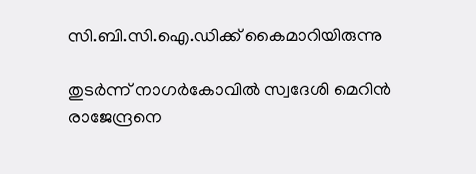സി.ബി.സി.ഐ.ഡിക്ക് കൈമാറിയിരുന്നു

തുടർന്ന് നാഗർകോവിൽ സ്വദേശി മെറിൻ രാജേന്ദ്രനെ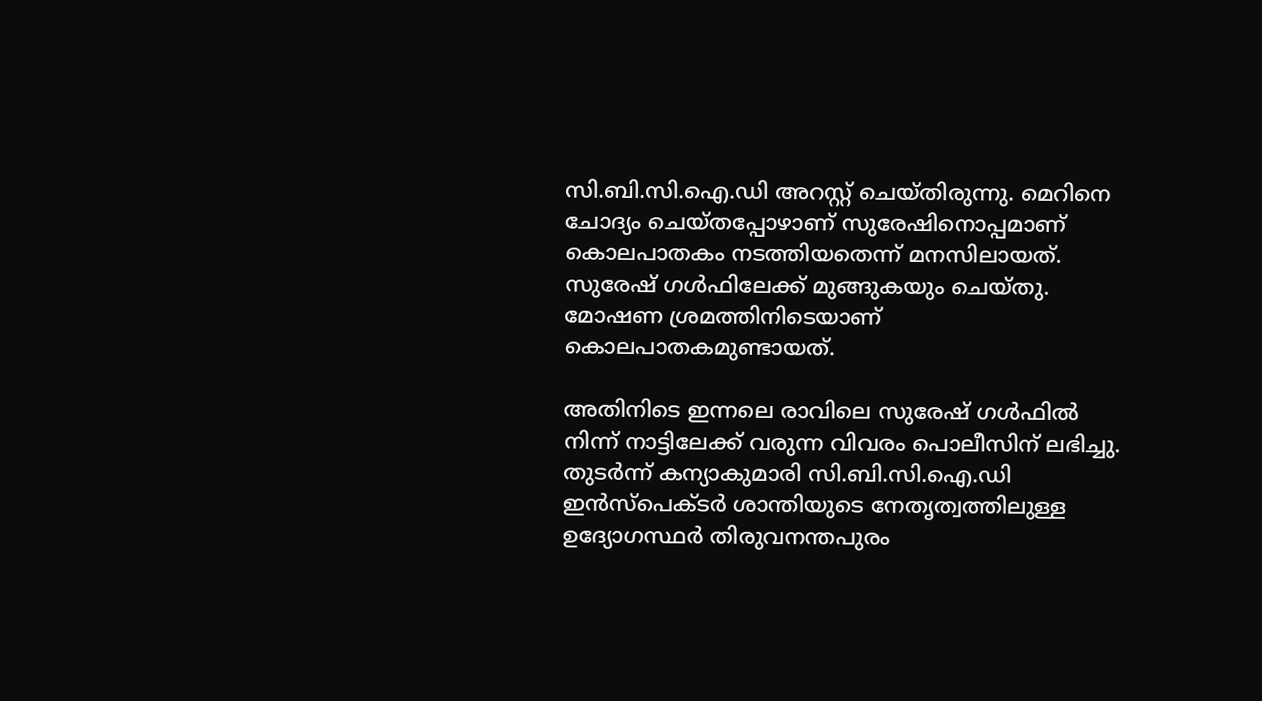സി.ബി.സി.ഐ.ഡി അറസ്റ്റ് ചെയ്തിരുന്നു. മെറിനെ ചോദ്യം ചെയ്തപ്പോഴാണ് സുരേഷിനൊപ്പമാണ് കൊലപാതകം നടത്തിയതെന്ന് മനസിലായത്. സുരേഷ് ഗൾഫിലേക്ക് മുങ്ങുകയും ചെയ്തു. മോഷണ ശ്രമത്തിനിടെയാണ് കൊലപാതകമുണ്ടായത്.

അതിനിടെ ഇന്നലെ രാവിലെ സുരേഷ് ഗൾഫിൽ നിന്ന് നാട്ടിലേക്ക് വരുന്ന വിവരം പൊലീസിന് ലഭിച്ചു. തുടർന്ന് കന്യാകുമാരി സി.ബി.സി.ഐ.ഡി ഇൻസ്പെക്ടർ ശാന്തിയുടെ നേതൃത്വത്തിലുള്ള ഉദ്യോഗസ്ഥർ തിരുവനന്തപുരം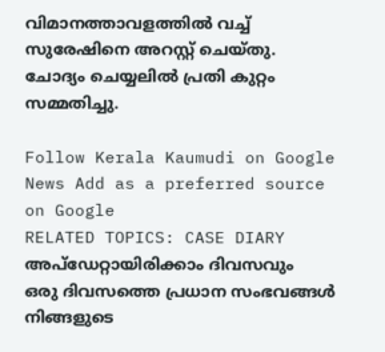വിമാനത്താവളത്തിൽ വച്ച് സുരേഷിനെ അറസ്റ്റ് ചെയ്തു. ചോദ്യം ചെയ്യലിൽ പ്രതി കുറ്റം സമ്മതിച്ചു.

Follow Kerala Kaumudi on Google News Add as a preferred source on Google
RELATED TOPICS: CASE DIARY
അപ്ഡേറ്റായിരിക്കാം ദിവസവും
ഒരു ദിവസത്തെ പ്രധാന സംഭവങ്ങൾ നിങ്ങളുടെ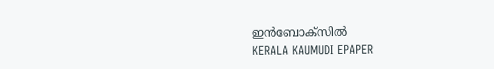ഇൻബോക്സിൽ
KERALA KAUMUDI EPAPER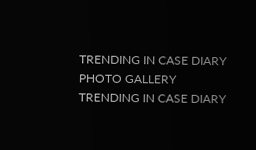TRENDING IN CASE DIARY
PHOTO GALLERY
TRENDING IN CASE DIARY